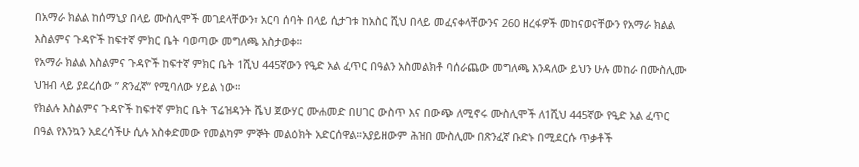በአማራ ክልል ከሰማኒያ በላይ ሙስሊሞች መገደላቸውን፣ አርባ ሰባት በላይ ሲታገቱ ከአስር ሺህ በላይ መፈናቀላቸውንና 260 ዘረፋዎች መከናወናቸውን የአማራ ክልል እስልምና ጉዳዮች ከፍተኛ ምክር ቤት ባወጣው መግለጫ አስታወቀ።
የአማራ ክልል እስልምና ጉዳዮች ከፍተኛ ምክር ቤት 1ሺህ 445ኛውን የዒድ አል ፈጥር በዓልን አስመልክቶ ባሰራጨው መግለጫ እንዳለው ይህን ሁሉ መከራ በሙስሊሙ ህዝብ ላይ ያደረሰው ” ጽንፈኛ” የሚባለው ሃይል ነው።
የክልሉ እስልምና ጉዳዮች ከፍተኛ ምክር ቤት ፕሬዝዳንት ሼህ ጀውሃር ሙሐመድ በሀገር ውስጥ እና በውጭ ለሚኖሩ ሙስሊሞች ለ1ሺህ 445ኛው የዒድ አል ፈጥር በዓል የእንኳን አደረሳችሁ ሲሉ አስቀድመው የመልካም ምኞት መልዕክት አድርሰዋል።አያይዘውም ሕዝበ ሙስሊሙ በጽንፈኛ ቡድኑ በሚደርሱ ጥቃቶች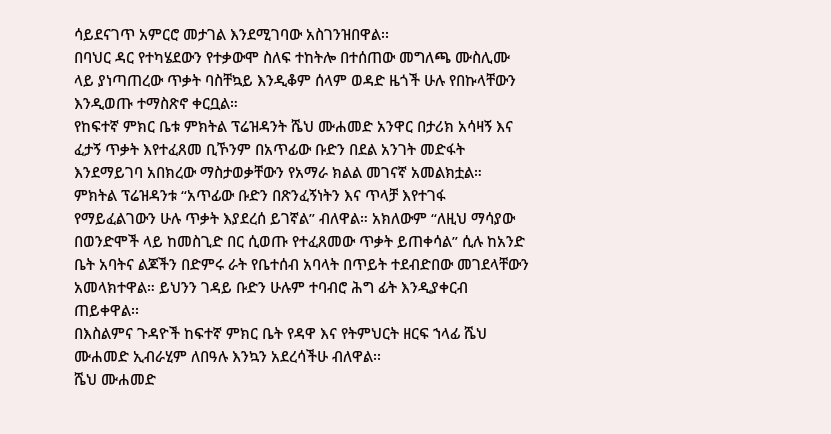ሳይደናገጥ አምርሮ መታገል እንደሚገባው አስገንዝበዋል፡፡
በባህር ዳር የተካሄደውን የተቃውሞ ስለፍ ተከትሎ በተሰጠው መግለጫ ሙስሊሙ ላይ ያነጣጠረው ጥቃት ባስቸኳይ እንዲቆም ሰላም ወዳድ ዜጎች ሁሉ የበኩላቸውን እንዲወጡ ተማስጽኖ ቀርቧል።
የከፍተኛ ምክር ቤቱ ምክትል ፕሬዝዳንት ሼህ ሙሐመድ አንዋር በታሪክ አሳዛኝ እና ፈታኝ ጥቃት እየተፈጸመ ቢኾንም በአጥፊው ቡድን በደል አንገት መድፋት እንደማይገባ አበክረው ማስታወቃቸውን የአማራ ክልል መገናኛ አመልክቷል።
ምክትል ፕሬዝዳንቱ “አጥፊው ቡድን በጽንፈኝነትን እና ጥላቻ እየተገፋ የማይፈልገውን ሁሉ ጥቃት እያደረሰ ይገኛል” ብለዋል። አክለውም “ለዚህ ማሳያው በወንድሞች ላይ ከመስጊድ በር ሲወጡ የተፈጸመው ጥቃት ይጠቀሳል” ሲሉ ከአንድ ቤት አባትና ልጆችን በድምሩ ራት የቤተሰብ አባላት በጥይት ተደብድበው መገደላቸውን አመላክተዋል። ይህንን ገዳይ ቡድን ሁሉም ተባብሮ ሕግ ፊት እንዲያቀርብ ጠይቀዋል፡፡
በእስልምና ጉዳዮች ከፍተኛ ምክር ቤት የዳዋ እና የትምህርት ዘርፍ ኀላፊ ሼህ ሙሐመድ ኢብራሂም ለበዓሉ እንኳን አደረሳችሁ ብለዋል፡፡
ሼህ ሙሐመድ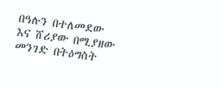በዓሉን በተለመደው እና ሸሪያው በሚያዘው መንገድ በትዕግስት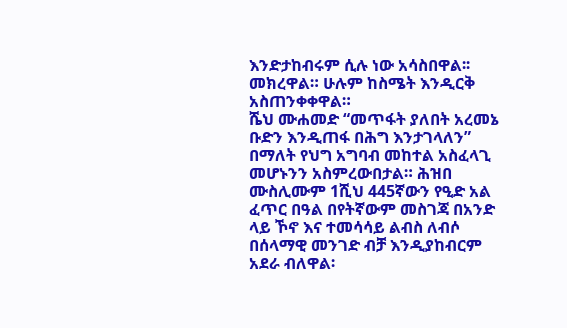እንድታከብሩም ሲሉ ነው አሳስበዋል፡፡ መክረዋል። ሁሉም ከስሜት እንዲርቅ አስጠንቀቀዋል።
ሼህ ሙሐመድ “መጥፋት ያለበት አረመኔ ቡድን እንዲጠፋ በሕግ እንታገላለን” በማለት የህግ አግባብ መከተል አስፈላጊ መሆኑንን አስምረውበታል። ሕዝበ ሙስሊሙም 1ሺህ 445ኛውን የዒድ አል ፈጥር በዓል በየትኛውም መስገጃ በአንድ ላይ ኾኖ እና ተመሳሳይ ልብስ ለብሶ በሰላማዊ መንገድ ብቻ እንዲያከብርም አደራ ብለዋል፡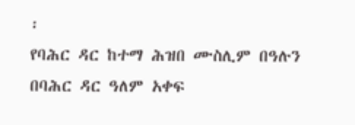፡
የባሕር ዳር ከተማ ሕዝበ ሙስሊም በዓሉን በባሕር ዳር ዓለም አቀፍ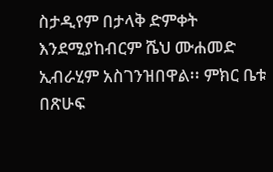ስታዲየም በታላቅ ድምቀት እንደሚያከብርም ሼህ ሙሐመድ ኢብራሂም አስገንዝበዋል፡፡ ምክር ቤቱ በጽሁፍ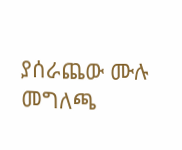ያሰራጨው ሙሉ መግለጫ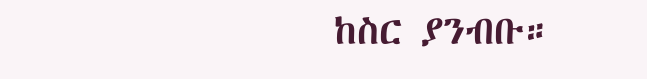ከስር ያንብቡ።